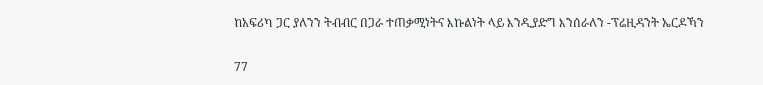ከአፍሪካ ጋር ያለንን ትብብር በጋራ ተጠቃሚነትና እኩልነት ላይ እንዲያድግ እንሰራለን -ፕሬዚዳንት ኤርዶኻን

77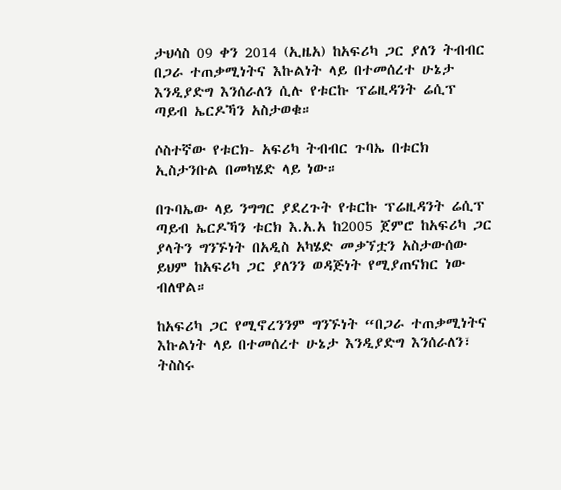ታህሳስ 09 ቀን 2014 (ኢዜአ) ከአፍሪካ ጋር ያለን ትብብር በጋራ ተጠቃሚነትና እኩልነት ላይ በተመሰረተ ሁኔታ እንዲያድግ እንሰራለን ሲሉ የቱርኩ ፕሬዚዳንት ሬሲፕ ጣይብ ኤርዶኻን አስታወቁ።

ሶስተኛው የቱርክ- አፍሪካ ትብብር ጉባኤ በቱርክ ኢስታንቡል በመካሄድ ላይ ነው።

በጉባኤው ላይ ንግግር ያደረጉት የቱርኩ ፕሬዚዳንት ሬሲፕ ጣይብ ኤርዶኻን ቱርክ እ.አ.አ ከ2005 ጀምሮ ከአፍሪካ ጋር ያላትን ግንኙነት በአዲስ አካሄድ መቃኘቷን አስታውሰው ይህም ከአፍሪካ ጋር ያለንን ወዳጅነት የሚያጠናክር ነው ብለዋል።

ከአፍሪካ ጋር የሚኖረንንም ግንኙነት “በጋራ ተጠቃሚነትና እኩልነት ላይ በተመሰረተ ሁኔታ እንዲያድግ እንሰራለን፣ ትስስሩ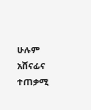ሁሉም አሸናፊና ተጠቃሚ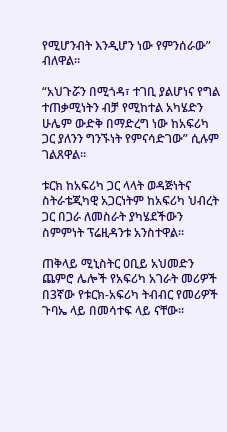የሚሆንብት እንዲሆን ነው የምንሰራው” ብለዋል።

“አህጉሯን በሚጎዳ፣ ተገቢ ያልሆነና የግል ተጠቃሚነትን ብቻ የሚከተል አካሄድን ሁሌም ውድቅ በማድረግ ነው ከአፍሪካ ጋር ያለንን ግንኙነት የምናሳድገው” ሲሉም ገልጸዋል።

ቱርክ ከአፍሪካ ጋር ላላት ወዳጅነትና ስትራቴጂካዊ አጋርነትም ከአፍሪካ ህብረት ጋር በጋራ ለመስራት ያካሄደችውን ስምምነት ፕሬዚዳንቱ አንስተዋል።

ጠቅላይ ሚኒስትር ዐቢይ አህመድን ጨምሮ ሌሎች የአፍሪካ አገራት መሪዎች በ3ኛው የቱርክ-አፍሪካ ትብብር የመሪዎች ጉባኤ ላይ በመሳተፍ ላይ ናቸው።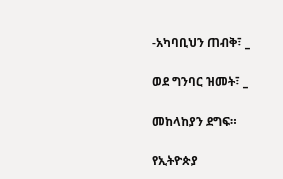-አካባቢህን ጠብቅ፣ _

ወደ ግንባር ዝመት፣ _

መከላከያን ደግፍ።

የኢትዮጵያ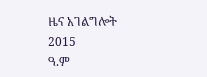ዜና አገልግሎት
2015
ዓ.ም